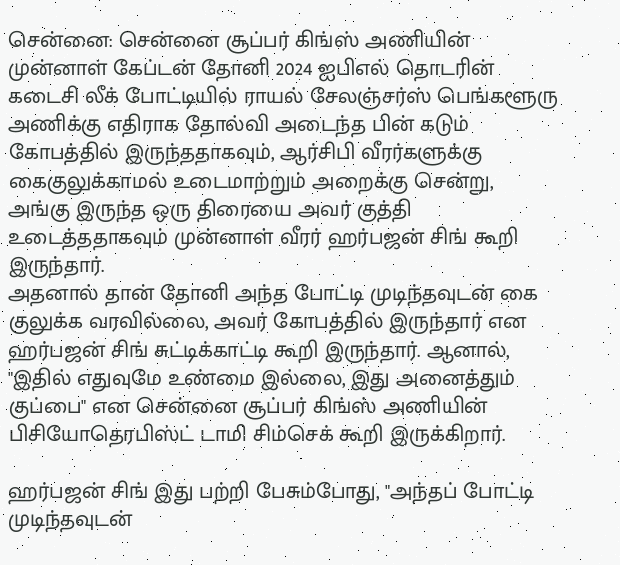சென்னை: சென்னை சூப்பர் கிங்ஸ் அணியின் முன்னாள் கேப்டன் தோனி 2024 ஐபிஎல் தொடரின் கடைசி லீக் போட்டியில் ராயல் சேலஞ்சர்ஸ் பெங்களூரு அணிக்கு எதிராக தோல்வி அடைந்த பின் கடும் கோபத்தில் இருந்ததாகவும், ஆர்சிபி வீரர்களுக்கு கைகுலுக்காமல் உடைமாற்றும் அறைக்கு சென்று, அங்கு இருந்த ஒரு திரையை அவர் குத்தி உடைத்ததாகவும் முன்னாள் வீரர் ஹர்பஜன் சிங் கூறி இருந்தார்.
அதனால் தான் தோனி அந்த போட்டி முடிந்தவுடன் கை குலுக்க வரவில்லை, அவர் கோபத்தில் இருந்தார் என ஹர்பஜன் சிங் சுட்டிக்காட்டி கூறி இருந்தார். ஆனால், "இதில் எதுவுமே உண்மை இல்லை, இது அனைத்தும் குப்பை" என சென்னை சூப்பர் கிங்ஸ் அணியின் பிசியோதெரபிஸ்ட் டாமி சிம்செக் கூறி இருக்கிறார்.

ஹர்பஜன் சிங் இது பற்றி பேசும்போது, "அந்தப் போட்டி முடிந்தவுடன்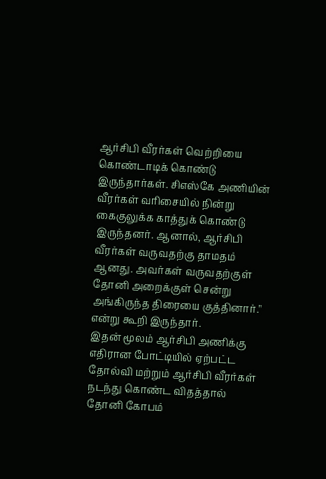ஆர்சிபி வீரர்கள் வெற்றியை கொண்டாடிக் கொண்டு இருந்தார்கள். சிஎஸ்கே அணியின் வீரர்கள் வரிசையில் நின்று கைகுலுக்க காத்துக் கொண்டு இருந்தனர். ஆனால், ஆர்சிபி வீரர்கள் வருவதற்கு தாமதம் ஆனது. அவர்கள் வருவதற்குள் தோனி அறைக்குள் சென்று அங்கிருந்த திரையை குத்தினார்." என்று கூறி இருந்தார்.
இதன் மூலம் ஆர்சிபி அணிக்கு எதிரான போட்டியில் ஏற்பட்ட தோல்வி மற்றும் ஆர்சிபி வீரர்கள் நடந்து கொண்ட விதத்தால் தோனி கோபம்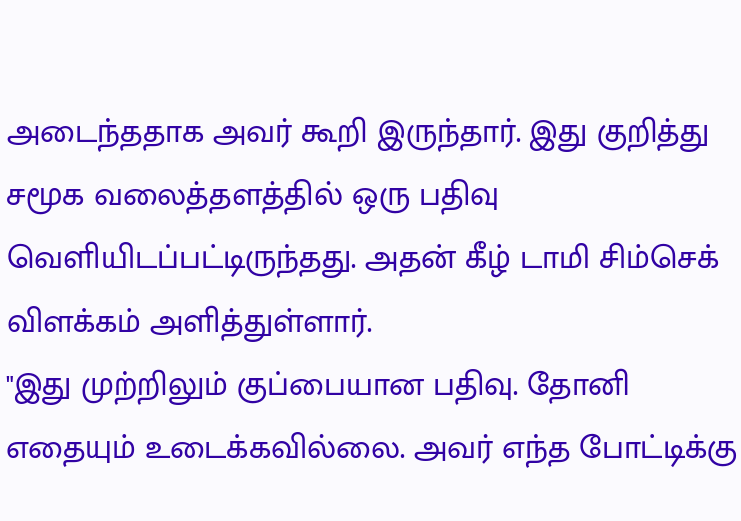அடைந்ததாக அவர் கூறி இருந்தார். இது குறித்து சமூக வலைத்தளத்தில் ஒரு பதிவு வெளியிடப்பட்டிருந்தது. அதன் கீழ் டாமி சிம்செக் விளக்கம் அளித்துள்ளார்.
"இது முற்றிலும் குப்பையான பதிவு. தோனி எதையும் உடைக்கவில்லை. அவர் எந்த போட்டிக்கு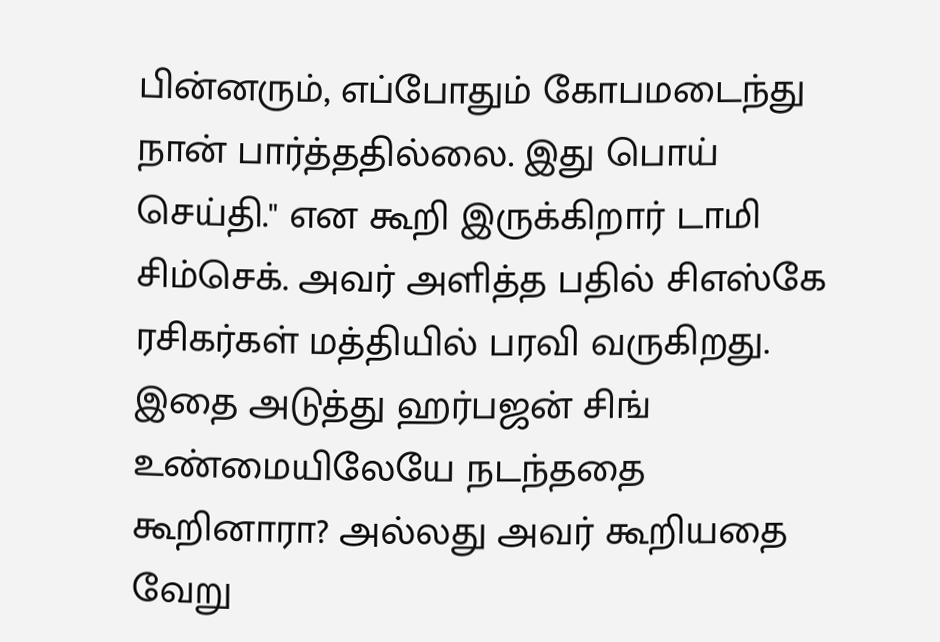பின்னரும், எப்போதும் கோபமடைந்து நான் பார்த்ததில்லை. இது பொய் செய்தி." என கூறி இருக்கிறார் டாமி சிம்செக். அவர் அளித்த பதில் சிஎஸ்கே ரசிகர்கள் மத்தியில் பரவி வருகிறது. இதை அடுத்து ஹர்பஜன் சிங் உண்மையிலேயே நடந்ததை கூறினாரா? அல்லது அவர் கூறியதை வேறு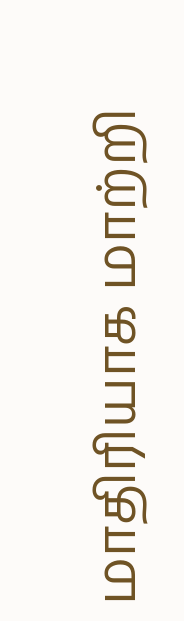மாதிரியாக மாற்றி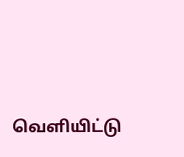வெளியிட்டு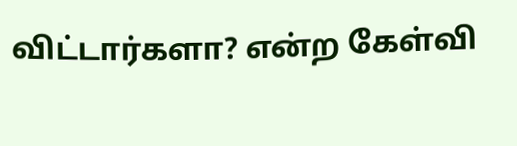விட்டார்களா? என்ற கேள்வி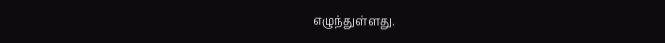எழுந்துள்ளது.